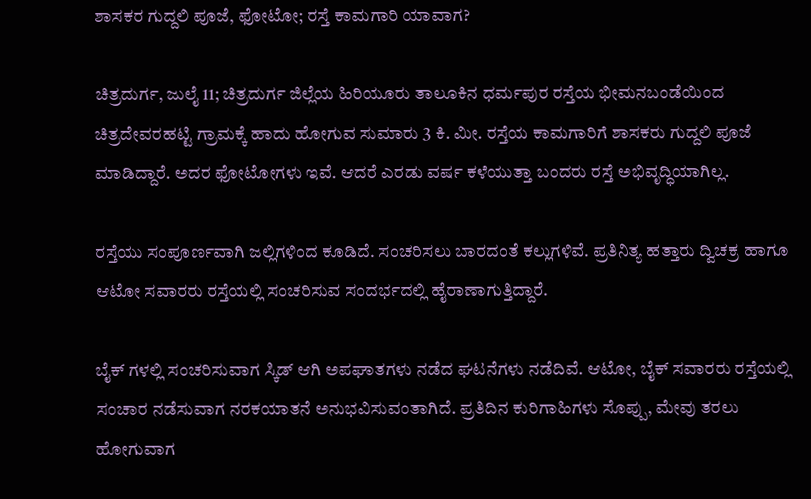ಶಾಸಕರ ಗುದ್ದಲಿ ಪೂಜೆ, ಫೋಟೋ; ರಸ್ತೆ ಕಾಮಗಾರಿ ಯಾವಾಗ?

ಚಿತ್ರದುರ್ಗ, ಜುಲೈ 11; ಚಿತ್ರದುರ್ಗ ಜಿಲ್ಲೆಯ ಹಿರಿಯೂರು ತಾಲೂಕಿನ ಧರ್ಮಪುರ ರಸ್ತೆಯ ಭೀಮನಬಂಡೆಯಿಂದ ಚಿತ್ರದೇವರಹಟ್ಟಿ ಗ್ರಾಮಕ್ಕೆ ಹಾದು ಹೋಗುವ ಸುಮಾರು 3 ಕಿ. ಮೀ. ರಸ್ತೆಯ ಕಾಮಗಾರಿಗೆ ಶಾಸಕರು ಗುದ್ದಲಿ ಪೂಜೆ ಮಾಡಿದ್ದಾರೆ. ಅದರ ಫೋಟೋಗಳು ಇವೆ. ಆದರೆ ಎರಡು ವರ್ಷ ಕಳೆಯುತ್ತಾ ಬಂದರು ರಸ್ತೆ ಅಭಿವೃದ್ಧಿಯಾಗಿಲ್ಲ.

ರಸ್ತೆಯು ಸಂಪೂರ್ಣವಾಗಿ ಜಲ್ಲಿಗಳಿಂದ ಕೂಡಿದೆ. ಸಂಚರಿಸಲು ಬಾರದಂತೆ ಕಲ್ಲುಗಳಿವೆ. ಪ್ರತಿನಿತ್ಯ ಹತ್ತಾರು ದ್ವಿಚಕ್ರ ಹಾಗೂ ಆಟೋ ಸವಾರರು ರಸ್ತೆಯಲ್ಲಿ ಸಂಚರಿಸುವ ಸಂದರ್ಭದಲ್ಲಿ ಹೈರಾಣಾಗುತ್ತಿದ್ದಾರೆ.

ಬೈಕ್ ಗಳಲ್ಲಿ ಸಂಚರಿಸುವಾಗ ಸ್ಕಿಡ್ ಆಗಿ ಅಪಘಾತಗಳು ನಡೆದ ಘಟನೆಗಳು ನಡೆದಿವೆ. ಆಟೋ, ಬೈಕ್ ಸವಾರರು ರಸ್ತೆಯಲ್ಲಿ ಸಂಚಾರ ನಡೆಸುವಾಗ ನರಕಯಾತನೆ ಅನುಭವಿಸುವಂತಾಗಿದೆ. ಪ್ರತಿದಿನ ಕುರಿಗಾಹಿಗಳು ಸೊಪ್ಪು, ಮೇವು ತರಲು ಹೋಗುವಾಗ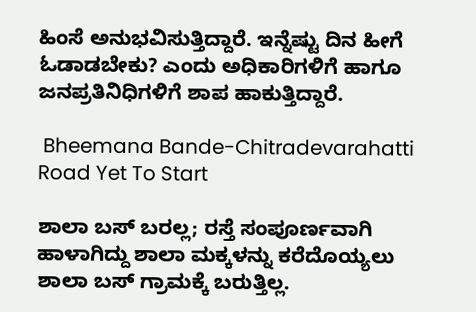ಹಿಂಸೆ ಅನುಭವಿಸುತ್ತಿದ್ದಾರೆ. ಇನ್ನೆಷ್ಟು ದಿನ ಹೀಗೆ ಓಡಾಡಬೇಕು? ಎಂದು ಅಧಿಕಾರಿಗಳಿಗೆ ಹಾಗೂ ಜನಪ್ರತಿನಿಧಿಗಳಿಗೆ ಶಾಪ ಹಾಕುತ್ತಿದ್ದಾರೆ.

 Bheemana Bande-Chitradevarahatti Road Yet To Start

ಶಾಲಾ ಬಸ್ ಬರಲ್ಲ; ರಸ್ತೆ ಸಂಪೂರ್ಣವಾಗಿ ಹಾಳಾಗಿದ್ದು ಶಾಲಾ ಮಕ್ಕಳನ್ನು ಕರೆದೊಯ್ಯಲು ಶಾಲಾ ಬಸ್ ಗ್ರಾಮಕ್ಕೆ ಬರುತ್ತಿಲ್ಲ.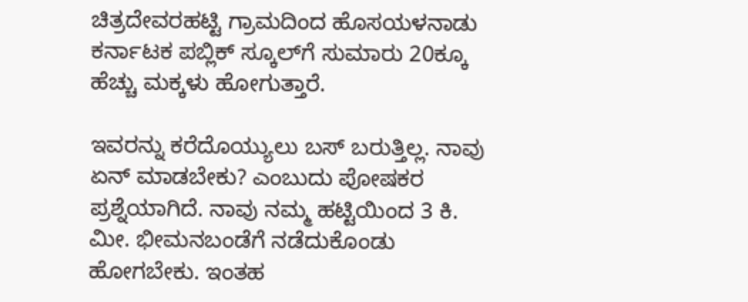ಚಿತ್ರದೇವರಹಟ್ಟಿ ಗ್ರಾಮದಿಂದ ಹೊಸಯಳನಾಡು ಕರ್ನಾಟಕ ಪಬ್ಲಿಕ್ ಸ್ಕೂಲ್‌ಗೆ ಸುಮಾರು 20ಕ್ಕೂ ಹೆಚ್ಚು ಮಕ್ಕಳು ಹೋಗುತ್ತಾರೆ.

ಇವರನ್ನು ಕರೆದೊಯ್ಯುಲು ಬಸ್ ಬರುತ್ತಿಲ್ಲ. ನಾವು ಏನ್ ಮಾಡಬೇಕು? ಎಂಬುದು ಪೋಷಕರ ಪ್ರಶ್ನೆಯಾಗಿದೆ. ನಾವು ನಮ್ಮ ಹಟ್ಟಿಯಿಂದ 3 ಕಿ. ಮೀ. ಭೀಮನಬಂಡೆಗೆ ನಡೆದುಕೊಂಡು ಹೋಗಬೇಕು. ಇಂತಹ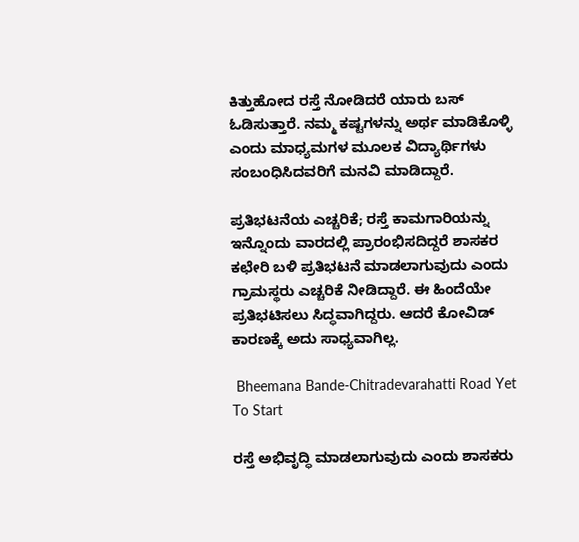ಕಿತ್ತುಹೋದ ರಸ್ತೆ ನೋಡಿದರೆ ಯಾರು ಬಸ್ ಓಡಿಸುತ್ತಾರೆ. ನಮ್ಮ ಕಷ್ಟಗಳನ್ನು ಅರ್ಥ ಮಾಡಿಕೊಳ್ಳಿ ಎಂದು ಮಾಧ್ಯಮಗಳ ಮೂಲಕ ವಿದ್ಯಾರ್ಥಿಗಳು ಸಂಬಂಧಿಸಿದವರಿಗೆ ಮನವಿ ಮಾಡಿದ್ದಾರೆ.

ಪ್ರತಿಭಟನೆಯ ಎಚ್ಚರಿಕೆ; ರಸ್ತೆ ಕಾಮಗಾರಿಯನ್ನು ಇನ್ನೊಂದು ವಾರದಲ್ಲಿ ಪ್ರಾರಂಭಿಸದಿದ್ದರೆ ಶಾಸಕರ ಕಛೇರಿ ಬಳಿ ಪ್ರತಿಭಟನೆ ಮಾಡಲಾಗುವುದು ಎಂದು ಗ್ರಾಮಸ್ಥರು ಎಚ್ಚರಿಕೆ ನೀಡಿದ್ದಾರೆ. ಈ ಹಿಂದೆಯೇ ಪ್ರತಿಭಟಿಸಲು ಸಿದ್ಧವಾಗಿದ್ದರು. ಆದರೆ ಕೋವಿಡ್ ಕಾರಣಕ್ಕೆ ಅದು ಸಾಧ್ಯವಾಗಿಲ್ಲ.

 Bheemana Bande-Chitradevarahatti Road Yet To Start

ರಸ್ತೆ ಅಭಿವೃದ್ಧಿ ಮಾಡಲಾಗುವುದು ಎಂದು ಶಾಸಕರು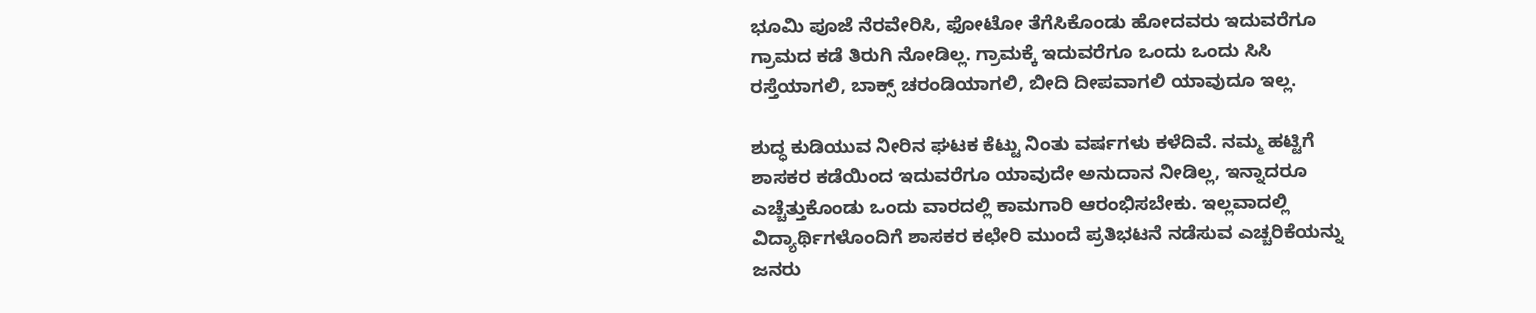ಭೂಮಿ ಪೂಜೆ ನೆರವೇರಿಸಿ, ಫೋಟೋ ತೆಗೆಸಿಕೊಂಡು ಹೋದವರು ಇದುವರೆಗೂ ಗ್ರಾಮದ ಕಡೆ ತಿರುಗಿ ನೋಡಿಲ್ಲ. ಗ್ರಾಮಕ್ಕೆ ಇದುವರೆಗೂ ಒಂದು ಒಂದು ಸಿಸಿ ರಸ್ತೆಯಾಗಲಿ, ಬಾಕ್ಸ್ ಚರಂಡಿಯಾಗಲಿ, ಬೀದಿ ದೀಪವಾಗಲಿ ಯಾವುದೂ ಇಲ್ಲ.

ಶುದ್ಧ ಕುಡಿಯುವ ನೀರಿನ ಘಟಕ ಕೆಟ್ಟು ನಿಂತು ವರ್ಷಗಳು ಕಳೆದಿವೆ. ನಮ್ಮ ಹಟ್ಟಿಗೆ ಶಾಸಕರ ಕಡೆಯಿಂದ ಇದುವರೆಗೂ ಯಾವುದೇ ಅನುದಾನ ನೀಡಿಲ್ಲ, ಇನ್ನಾದರೂ ಎಚ್ಚೆತ್ತುಕೊಂಡು ಒಂದು ವಾರದಲ್ಲಿ ಕಾಮಗಾರಿ ಆರಂಭಿಸಬೇಕು. ಇಲ್ಲವಾದಲ್ಲಿ ವಿದ್ಯಾರ್ಥಿಗಳೊಂದಿಗೆ ಶಾಸಕರ ಕಛೇರಿ ಮುಂದೆ ಪ್ರತಿಭಟನೆ ನಡೆಸುವ ಎಚ್ಚರಿಕೆಯನ್ನು ಜನರು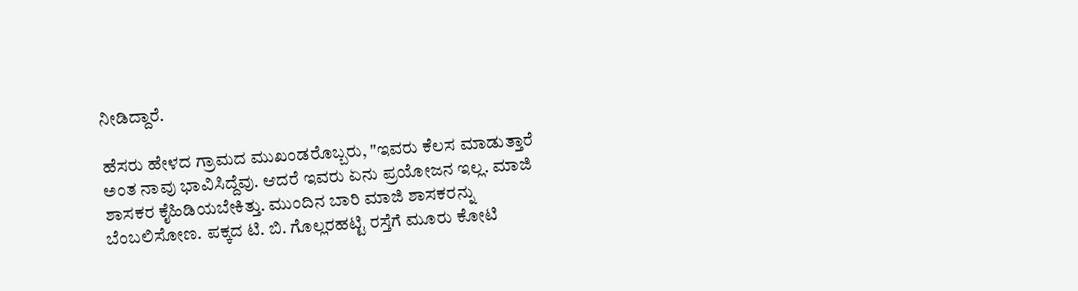ನೀಡಿದ್ದಾರೆ.

ಹೆಸರು ಹೇಳದ ಗ್ರಾಮದ ಮುಖಂಡರೊಬ್ಬರು, "ಇವರು ಕೆಲಸ ಮಾಡುತ್ತಾರೆ ಅಂತ ನಾವು ಭಾವಿಸಿದ್ದೆವು. ಆದರೆ ಇವರು ಏನು ಪ್ರಯೋಜನ ಇಲ್ಲ. ಮಾಜಿ ಶಾಸಕರ ಕೈಹಿಡಿಯಬೇಕಿತ್ತು. ಮುಂದಿನ ಬಾರಿ ಮಾಜಿ ಶಾಸಕರನ್ನು ಬೆಂಬಲಿಸೋಣ. ಪಕ್ಕದ ಟಿ. ಬಿ. ಗೊಲ್ಲರಹಟ್ಟಿ ರಸ್ತೆಗೆ ಮೂರು ಕೋಟಿ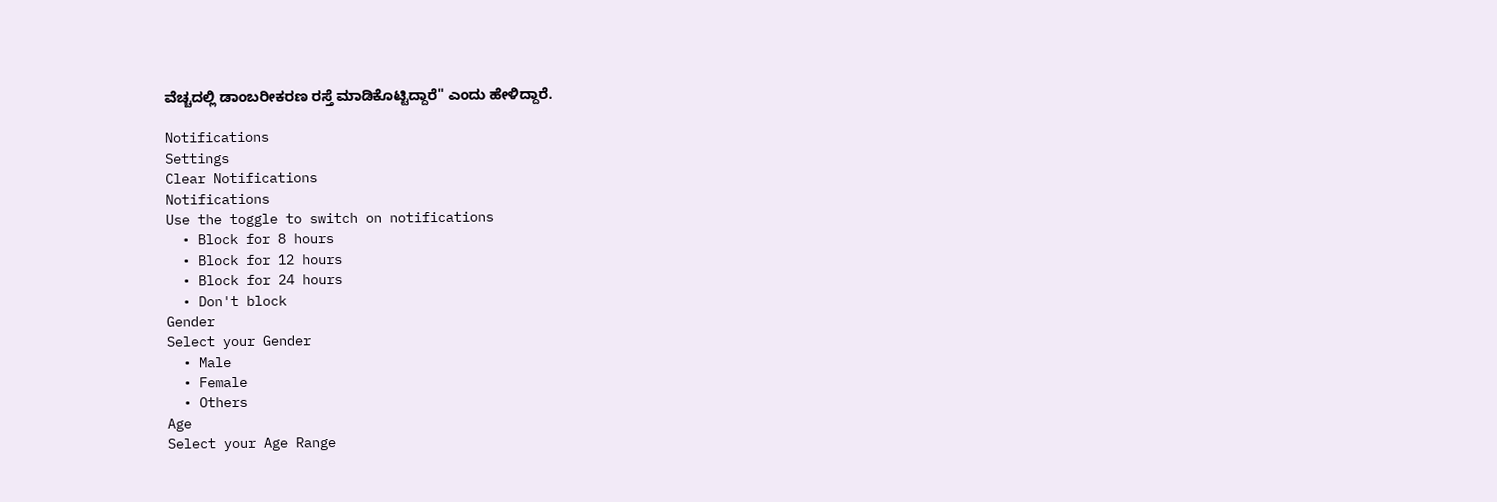ವೆಚ್ಚದಲ್ಲಿ ಡಾಂಬರೀಕರಣ ರಸ್ತೆ ಮಾಡಿಕೊಟ್ಟಿದ್ದಾರೆ" ಎಂದು ಹೇಳಿದ್ದಾರೆ.

Notifications
Settings
Clear Notifications
Notifications
Use the toggle to switch on notifications
  • Block for 8 hours
  • Block for 12 hours
  • Block for 24 hours
  • Don't block
Gender
Select your Gender
  • Male
  • Female
  • Others
Age
Select your Age Range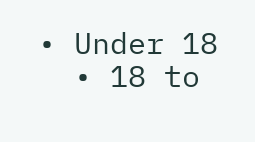• Under 18
  • 18 to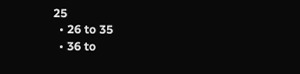25
  • 26 to 35
  • 36 to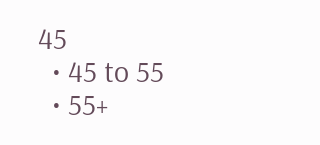45
  • 45 to 55
  • 55+